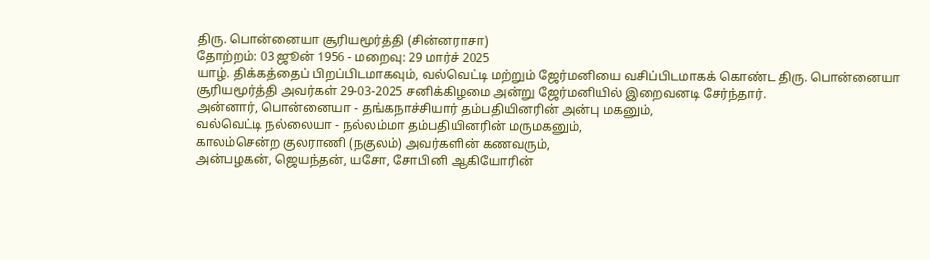திரு. பொன்னையா சூரியமூர்த்தி (சின்னராசா)
தோற்றம்: 03 ஜூன் 1956 - மறைவு: 29 மார்ச் 2025
யாழ். திக்கத்தைப் பிறப்பிடமாகவும், வல்வெட்டி மற்றும் ஜேர்மனியை வசிப்பிடமாகக் கொண்ட திரு. பொன்னையா சூரியமூர்த்தி அவர்கள் 29-03-2025 சனிக்கிழமை அன்று ஜேர்மனியில் இறைவனடி சேர்ந்தார்.
அன்னார், பொன்னையா - தங்கநாச்சியார் தம்பதியினரின் அன்பு மகனும்,
வல்வெட்டி நல்லையா - நல்லம்மா தம்பதியினரின் மருமகனும்,
காலம்சென்ற குலராணி (நகுலம்) அவர்களின் கணவரும்,
அன்பழகன், ஜெயந்தன், யசோ, சோபினி ஆகியோரின்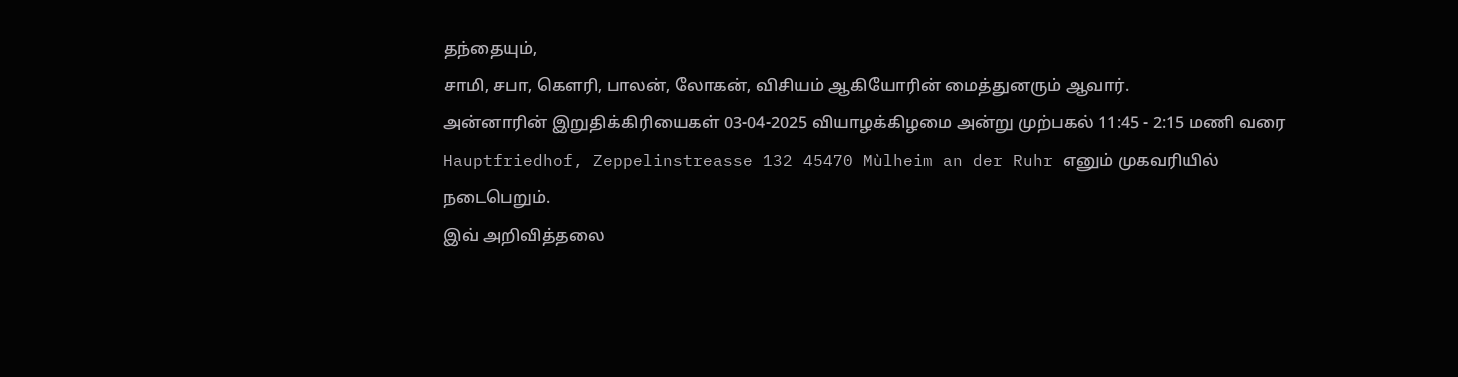தந்தையும்,
சாமி, சபா, கௌரி, பாலன், லோகன், விசியம் ஆகியோரின் மைத்துனரும் ஆவார்.
அன்னாரின் இறுதிக்கிரியைகள் 03-04-2025 வியாழக்கிழமை அன்று முற்பகல் 11:45 - 2:15 மணி வரை Hauptfriedhof, Zeppelinstreasse 132 45470 Mùlheim an der Ruhr எனும் முகவரியில் நடைபெறும்.
இவ் அறிவித்தலை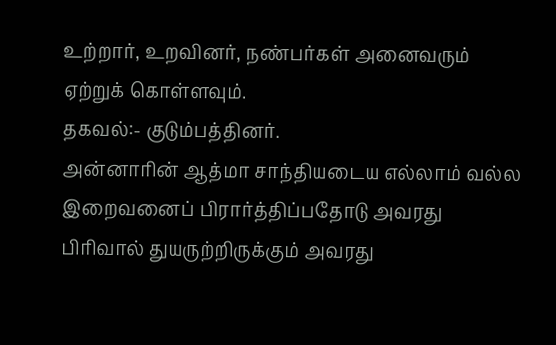உற்றார், உறவினர், நண்பர்கள் அனைவரும் ஏற்றுக் கொள்ளவும்.
தகவல்:- குடும்பத்தினர்.
அன்னாரின் ஆத்மா சாந்தியடைய எல்லாம் வல்ல இறைவனைப் பிரார்த்திப்பதோடு அவரது பிரிவால் துயருற்றிருக்கும் அவரது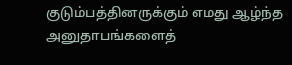குடும்பத்தினருக்கும் எமது ஆழ்ந்த அனுதாபங்களைத்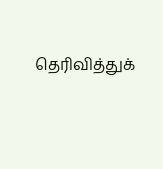தெரிவித்துக்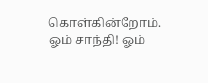கொள்கின்றோம்.
ஓம் சாந்தி! ஓம்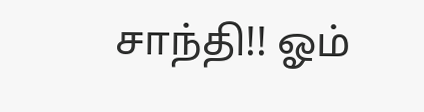சாந்தி!! ஓம்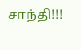சாந்தி!!!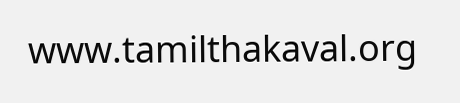www.tamilthakaval.org